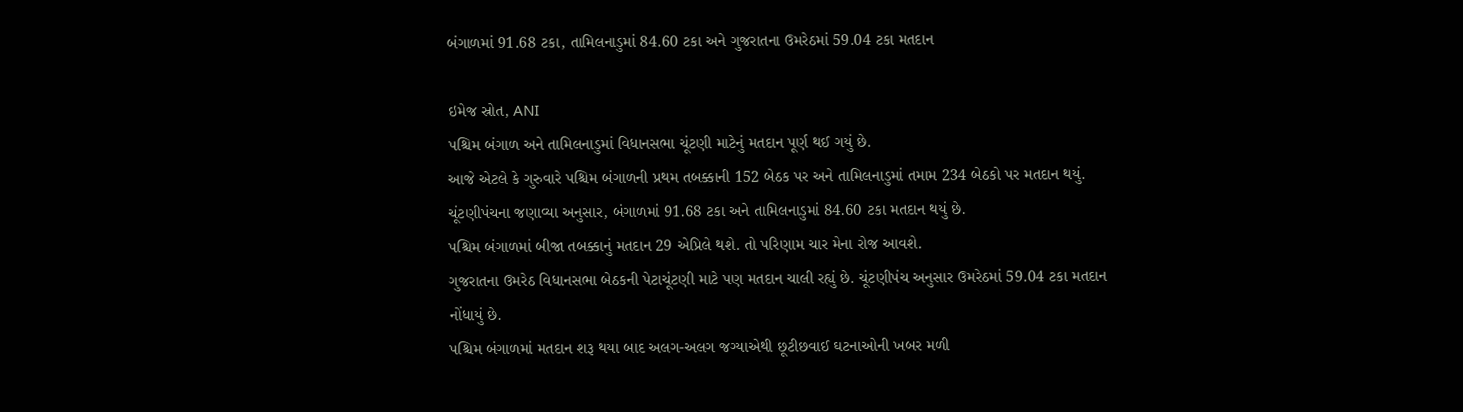બંગાળમાં 91.68 ટકા, તામિલનાડુમાં 84.60 ટકા અને ગુજરાતના ઉમરેઠમાં 59.04 ટકા મતદાન

ઇમેજ સ્રોત, ANI
પશ્ચિમ બંગાળ અને તામિલનાડુમાં વિધાનસભા ચૂંટણી માટેનું મતદાન પૂર્ણ થઈ ગયું છે.
આજે એટલે કે ગુરુવારે પશ્ચિમ બંગાળની પ્રથમ તબક્કાની 152 બેઠક પર અને તામિલનાડુમાં તમામ 234 બેઠકો પર મતદાન થયું.
ચૂંટણીપંચના જણાવ્યા અનુસાર, બંગાળમાં 91.68 ટકા અને તામિલનાડુમાં 84.60 ટકા મતદાન થયું છે.
પશ્ચિમ બંગાળમાં બીજા તબક્કાનું મતદાન 29 એપ્રિલે થશે. તો પરિણામ ચાર મેના રોજ આવશે.
ગુજરાતના ઉમરેઠ વિધાનસભા બેઠકની પેટાચૂંટણી માટે પણ મતદાન ચાલી રહ્યું છે. ચૂંટણીપંચ અનુસાર ઉમરેઠમાં 59.04 ટકા મતદાન નોંધાયું છે.
પશ્ચિમ બંગાળમાં મતદાન શરૂ થયા બાદ અલગ-અલગ જગ્યાએથી છૂટીછવાઈ ઘટનાઓની ખબર મળી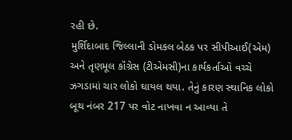રહી છે.
મુર્શિદાબાદ જિલ્લાની ડોમકલ બેઠક પર સીપીઆઈ(એમ) અને તૃણમૂલ કૉંગ્રેસ (ટીએમસી)ના કાર્યકર્તાઓ વચ્ચે ઝગડામાં ચાર લોકો ઘાયલ થયા. તેનું કારણ સ્થાનિક લોકો બૂથ નંબર 217 પર વોટ નાખવા ન આવ્યા તે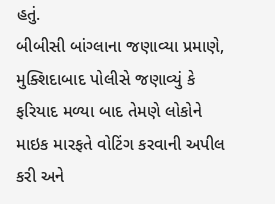હતું.
બીબીસી બાંગ્લાના જણાવ્યા પ્રમાણે, મુક્શિદાબાદ પોલીસે જણાવ્યું કે ફરિયાદ મળ્યા બાદ તેમણે લોકોને માઇક મારફતે વોટિંગ કરવાની અપીલ કરી અને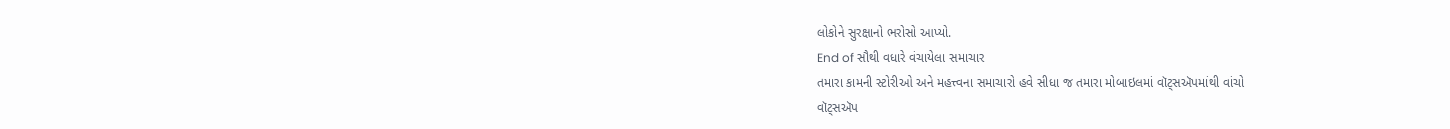લોકોને સુરક્ષાનો ભરોસો આપ્યો.
End of સૌથી વધારે વંચાયેલા સમાચાર
તમારા કામની સ્ટોરીઓ અને મહત્ત્વના સમાચારો હવે સીધા જ તમારા મોબાઇલમાં વૉટ્સઍપમાંથી વાંચો
વૉટ્સઍપ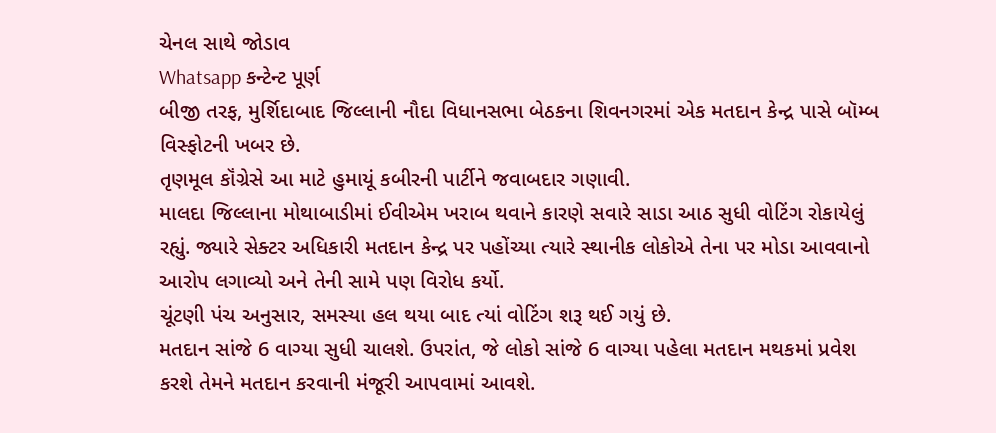ચેનલ સાથે જોડાવ
Whatsapp કન્ટેન્ટ પૂર્ણ
બીજી તરફ, મુર્શિદાબાદ જિલ્લાની નૌદા વિધાનસભા બેઠકના શિવનગરમાં એક મતદાન કેન્દ્ર પાસે બૉમ્બ વિસ્ફોટની ખબર છે.
તૃણમૂલ કૉંગ્રેસે આ માટે હુમાયૂં કબીરની પાર્ટીને જવાબદાર ગણાવી.
માલદા જિલ્લાના મોથાબાડીમાં ઈવીએમ ખરાબ થવાને કારણે સવારે સાડા આઠ સુધી વોટિંગ રોકાયેલું રહ્યું. જ્યારે સેક્ટર અધિકારી મતદાન કેન્દ્ર પર પહોંચ્યા ત્યારે સ્થાનીક લોકોએ તેના પર મોડા આવવાનો આરોપ લગાવ્યો અને તેની સામે પણ વિરોધ કર્યો.
ચૂંટણી પંચ અનુસાર, સમસ્યા હલ થયા બાદ ત્યાં વોટિંગ શરૂ થઈ ગયું છે.
મતદાન સાંજે 6 વાગ્યા સુધી ચાલશે. ઉપરાંત, જે લોકો સાંજે 6 વાગ્યા પહેલા મતદાન મથકમાં પ્રવેશ કરશે તેમને મતદાન કરવાની મંજૂરી આપવામાં આવશે.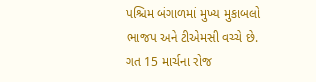પશ્ચિમ બંગાળમાં મુખ્ય મુકાબલો ભાજપ અને ટીએમસી વચ્ચે છે.
ગત 15 માર્ચના રોજ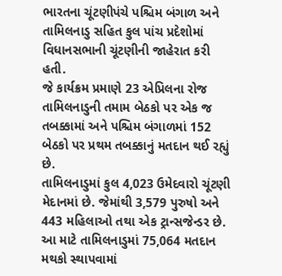ભારતના ચૂંટણીપંચે પશ્ચિમ બંગાળ અને તામિલનાડુ સહિત કુલ પાંચ પ્રદેશોમાં વિધાનસભાની ચૂંટણીની જાહેરાત કરી હતી.
જે કાર્યક્રમ પ્રમાણે 23 એપ્રિલના રોજ તામિલનાડુની તમામ બેઠકો પર એક જ તબક્કામાં અને પશ્ચિમ બંગાળમાં 152 બેઠકો પર પ્રથમ તબક્કાનું મતદાન થઈ રહ્યું છે.
તામિલનાડુમાં કુલ 4,023 ઉમેદવારો ચૂંટણી મેદાનમાં છે. જેમાંથી 3,579 પુરુષો અને 443 મહિલાઓ તથા એક ટ્રાન્સજેન્ડર છે.
આ માટે તામિલનાડુમાં 75,064 મતદાન મથકો સ્થાપવામાં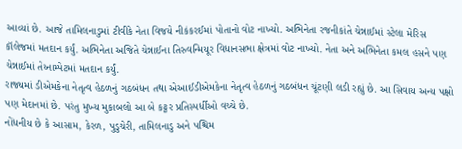આવ્યાં છે. આજે તામિલનાડુમાં ટીવીકે નેતા વિજયે નીકંકરઈમાં પોતાનો વોટ નાખ્યો. અભિનેતા રજનીકાંતે ચેન્નાઈમાં સ્ટેલા મેરિસ કૉલેજમાં મતદાન કર્યું. અભિનેતા અજિતે ચેન્નાઈના તિરુવન્મિયૂર વિધાનસભા ક્ષેત્રમાં વોટ નાખ્યો. નેતા અને અભિનેતા કમલ હસને પણ ચેન્નાઈમાં તેય્નામ્પેટમાં મતદાન કર્યું.
રાજ્યમાં ડીએમકેના નેતૃત્વ હેઠળનું ગઠબંધન તથા એઆઈડીએમકેના નેતૃત્વ હેઠળનું ગઠબંધન ચૂંટણી લડી રહ્યું છે. આ સિવાય અન્ય પક્ષો પણ મેદાનમાં છે. પરંતુ મુખ્ય મુકાબલો આ બે કટ્ટર પ્રતિસ્પર્ધીઓ વચ્ચે છે.
નોંધનીય છે કે આસામ, કેરળ, પુડુચેરી, તામિલનાડુ અને પશ્ચિમ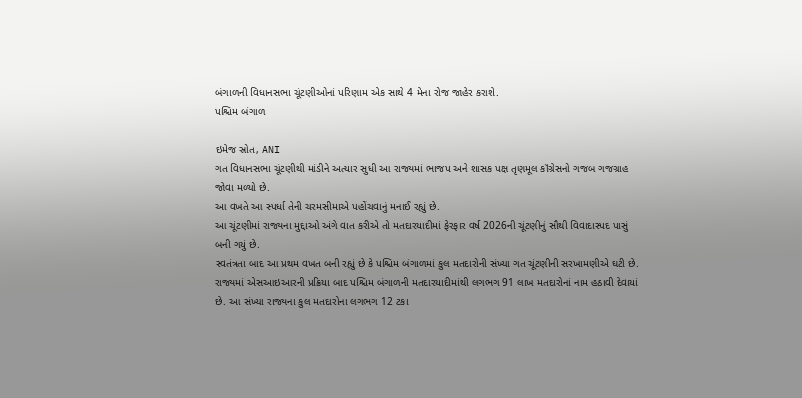બંગાળની વિધાનસભા ચૂંટણીઓનાં પરિણામ એક સાથે 4 મેના રોજ જાહેર કરાશે.
પશ્ચિમ બંગાળ

ઇમેજ સ્રોત, ANI
ગત વિધાનસભા ચૂંટણીથી માંડીને અત્યાર સુધી આ રાજ્યમાં ભાજપ અને શાસક પક્ષ તૃણમૂલ કૉંગ્રેસનો ગજબ ગજગ્રાહ જોવા મળ્યો છે.
આ વખતે આ સ્પર્ધા તેની ચરમસીમાએ પહોંચવાનું મનાઈ રહ્યું છે.
આ ચૂંટણીમાં રાજ્યના મુદ્દાઓ અંગે વાત કરીએ તો મતદારયાદીમાં ફેરફાર વર્ષ 2026ની ચૂંટણીનું સૌથી વિવાદાસ્પદ પાસું બની ગયું છે.
સ્વતંત્રતા બાદ આ પ્રથમ વખત બની રહ્યું છે કે પશ્ચિમ બંગાળમાં કુલ મતદારોની સંખ્યા ગત ચૂંટણીની સરખામણીએ ઘટી છે.
રાજ્યમાં એસઆઇઆરની પ્રક્રિયા બાદ પશ્ચિમ બંગાળની મતદારયાદીમાંથી લગભગ 91 લાખ મતદારોનાં નામ હઠાવી દેવાયાં છે. આ સંખ્યા રાજ્યના કુલ મતદારોના લગભગ 12 ટકા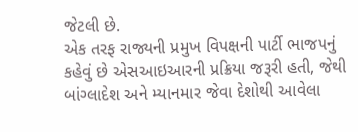જેટલી છે.
એક તરફ રાજ્યની પ્રમુખ વિપક્ષની પાર્ટી ભાજપનું કહેવું છે એસઆઇઆરની પ્રક્રિયા જરૂરી હતી, જેથી બાંગ્લાદેશ અને મ્યાનમાર જેવા દેશોથી આવેલા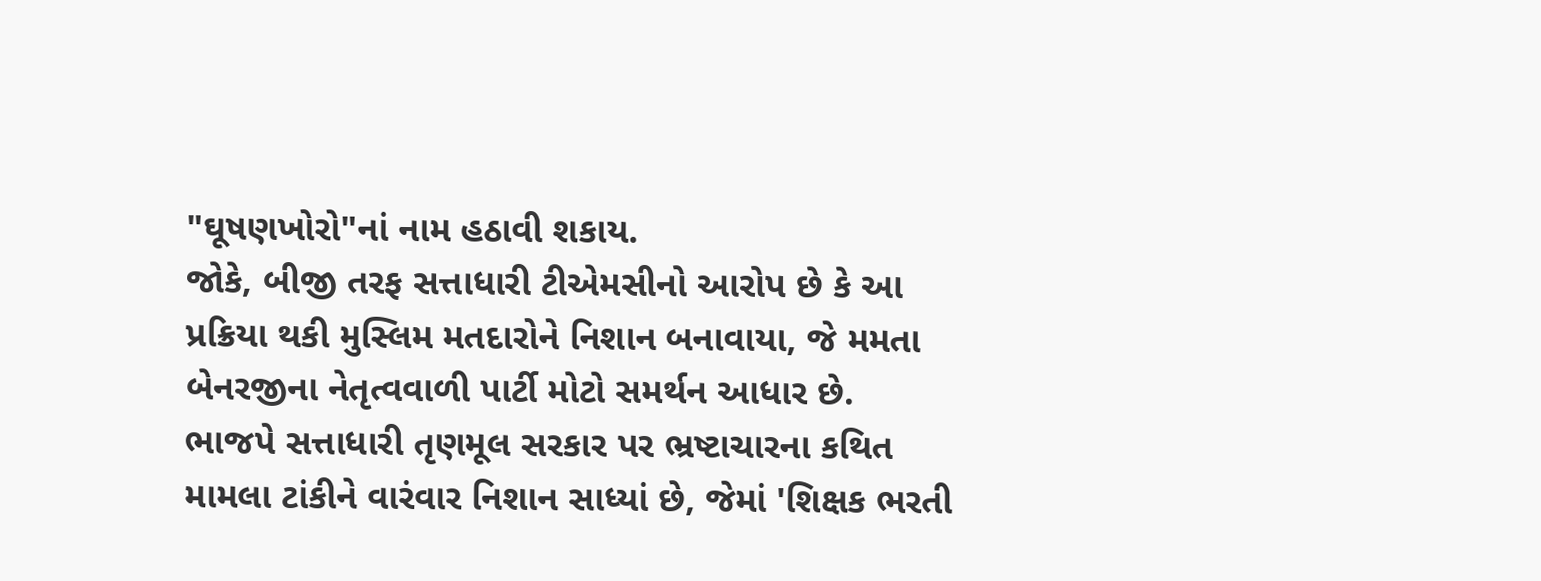"ઘૂષણખોરો"નાં નામ હઠાવી શકાય.
જોકે, બીજી તરફ સત્તાધારી ટીએમસીનો આરોપ છે કે આ પ્રક્રિયા થકી મુસ્લિમ મતદારોને નિશાન બનાવાયા, જે મમતા બેનરજીના નેતૃત્વવાળી પાર્ટી મોટો સમર્થન આધાર છે.
ભાજપે સત્તાધારી તૃણમૂલ સરકાર પર ભ્રષ્ટાચારના કથિત મામલા ટાંકીને વારંવાર નિશાન સાધ્યાં છે, જેમાં 'શિક્ષક ભરતી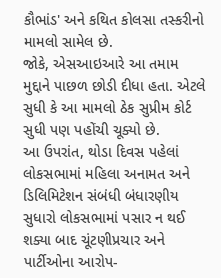કૌભાંડ' અને કથિત કોલસા તસ્કરીનો મામલો સામેલ છે.
જોકે, એસઆઇઆરે આ તમામ મુદ્દાને પાછળ છોડી દીધા હતા. એટલે સુધી કે આ મામલો ઠેક સુપ્રીમ કોર્ટ સુધી પણ પહોંચી ચૂક્યો છે.
આ ઉપરાંત, થોડા દિવસ પહેલાં લોકસભામાં મહિલા અનામત અને ડિલિમિટેશન સંબંધી બંધારણીય સુધારો લોકસભામાં પસાર ન થઈ શક્યા બાદ ચૂંટણીપ્રચાર અને પાર્ટીઓના આરોપ-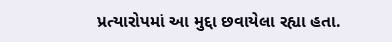પ્રત્યારોપમાં આ મુદ્દા છવાયેલા રહ્યા હતા.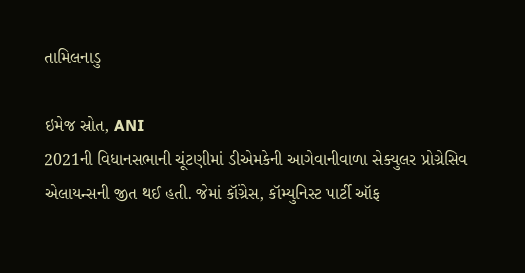તામિલનાડુ

ઇમેજ સ્રોત, ANI
2021ની વિધાનસભાની ચૂંટણીમાં ડીએમકેની આગેવાનીવાળા સેક્યુલર પ્રોગ્રેસિવ એલાયન્સની જીત થઈ હતી. જેમાં કૉંગ્રેસ, કૉમ્યુનિસ્ટ પાર્ટી ઑફ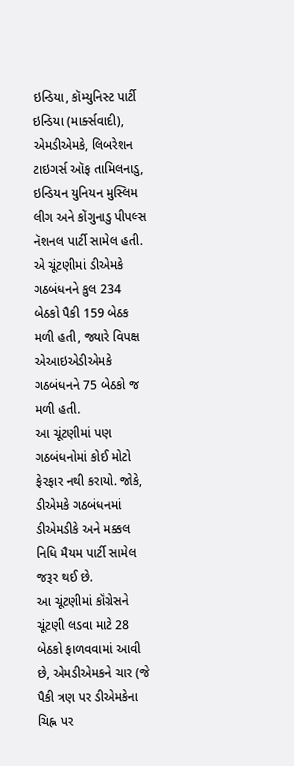ઇન્ડિયા, કૉમ્યુનિસ્ટ પાર્ટી ઇન્ડિયા (માર્ક્સવાદી), એમડીએમકે, લિબરેશન ટાઇગર્સ ઑફ તામિલનાડુ, ઇન્ડિયન યુનિયન મુસ્લિમ લીગ અને કોંગુનાડુ પીપલ્સ નૅશનલ પાર્ટી સામેલ હતી. એ ચૂંટણીમાં ડીએમકે ગઠબંધનને કુલ 234 બેઠકો પૈકી 159 બેઠક મળી હતી, જ્યારે વિપક્ષ એઆઇએડીએમકે ગઠબંધનને 75 બેઠકો જ મળી હતી.
આ ચૂંટણીમાં પણ ગઠબંધનોમાં કોઈ મોટો ફેરફાર નથી કરાયો. જોકે, ડીએમકે ગઠબંધનમાં ડીએમડીકે અને મક્કલ નિધિ મૈયમ પાર્ટી સામેલ જરૂર થઈ છે.
આ ચૂંટણીમાં કૉંગ્રેસને ચૂંટણી લડવા માટે 28 બેઠકો ફાળવવામાં આવી છે, એમડીએમકને ચાર (જે પૈકી ત્રણ પર ડીએમકેના ચિહ્ન પર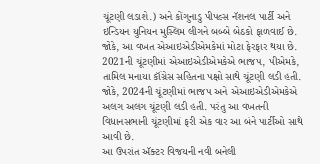ચૂંટણી લડાશે.) અને કોંગુનાડુ પીપલ્સ નૅશનલ પાર્ટી અને ઇન્ડિયન યુનિયન મુસ્લિમ લીગને બબ્બે બેઠકો ફાળવાઈ છે.
જોકે, આ વખત એઆઇએડીએમકેમાં મોટા ફેરફાર થયા છે. 2021ની ચૂંટણીમાં એઆઇએડીએમકેએ ભાજપ, પીએમકે, તામિલ મનાયા કૉંગ્રેસ સહિતના પક્ષો સાથે ચૂંટણી લડી હતી. જોકે, 2024ની ચૂંટણીમાં ભાજપ અને એઆઇએડીએમકેએ અલગ અલગ ચૂંટણી લડી હતી. પરંતુ આ વખતની વિધાનસભાની ચૂંટણીમાં ફરી એક વાર આ બંને પાર્ટીઓ સાથે આવી છે.
આ ઉપરાંત ઍક્ટર વિજયની નવી બનેલી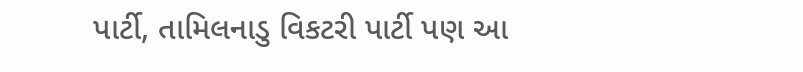પાર્ટી, તામિલનાડુ વિકટરી પાર્ટી પણ આ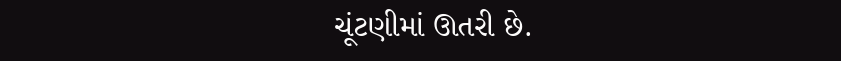ચૂંટણીમાં ઊતરી છે.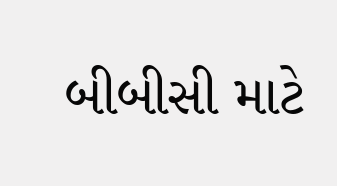બીબીસી માટે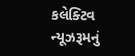કલેક્ટિવ ન્યૂઝરૂમનું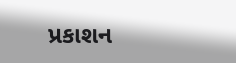પ્રકાશન